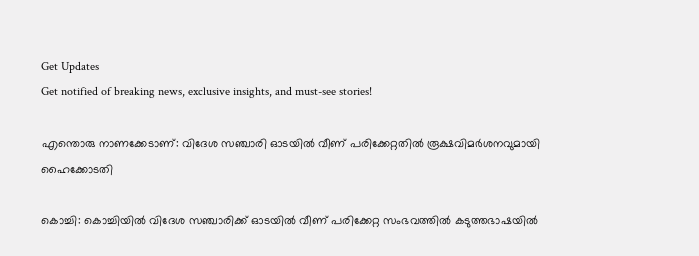Get Updates
Get notified of breaking news, exclusive insights, and must-see stories!

എന്തൊരു നാണക്കേടാണ്: വിദേശ സഞ്ചാരി ഓടയില്‍ വീണ് പരിക്കേറ്റതില്‍ രൂക്ഷവിമർശനവുമായി ഹൈക്കോടതി

കൊച്ചി: കൊച്ചിയില്‍ വിദേശ സഞ്ചാരിക്ക് ഓടയില്‍ വീണ് പരിക്കേറ്റ സംഭവത്തില്‍ കടുത്തഭാഷയില്‍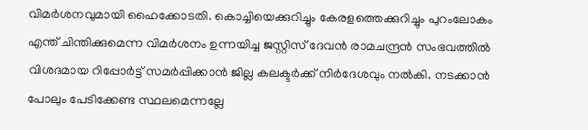വിമർശനവുമായി ഹൈക്കോടതി. കൊച്ചിയെക്കുറിച്ചും കേരളത്തെക്കുറിച്ചും പുറംലോകം എന്ത് ചിന്തിക്കുമെന്ന വിമർശനം ഉന്നയിച്ച ജസ്റ്റിസ് ദേവന്‍ രാമചന്ദ്രന്‍ സംഭവത്തില്‍ വിശദമായ റിപ്പോർട്ട് സമർപ്പിക്കാന്‍ ജില്ല കലക്ടർക്ക് നിർദേശവും നല്‍കി. നടക്കാന്‍ പോലും പേടിക്കേണ്ട സ്ഥലമെന്നല്ലേ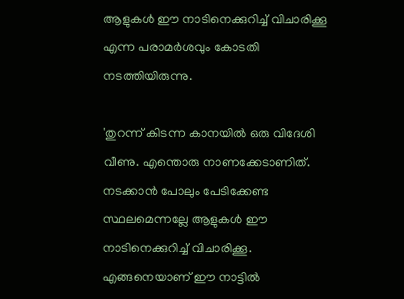ആളുകള്‍ ഈ നാടിനെക്കുറിച്ച് വിചാരിക്കൂ എന്ന പരാമർശവും കോടതി നടത്തിയിരുന്നു.

'തുറന്ന് കിടന്ന കാനയില്‍ ഒരു വിദേശി വീണു. എന്തൊരു നാണക്കേടാണിത്. നടക്കാന്‍ പോലും പേടിക്കേണ്ട സ്ഥലമെന്നല്ലേ ആളുകള്‍ ഈ നാടിനെക്കുറിച്ച് വിചാരിക്കൂ. എങ്ങനെയാണ് ഈ നാട്ടില്‍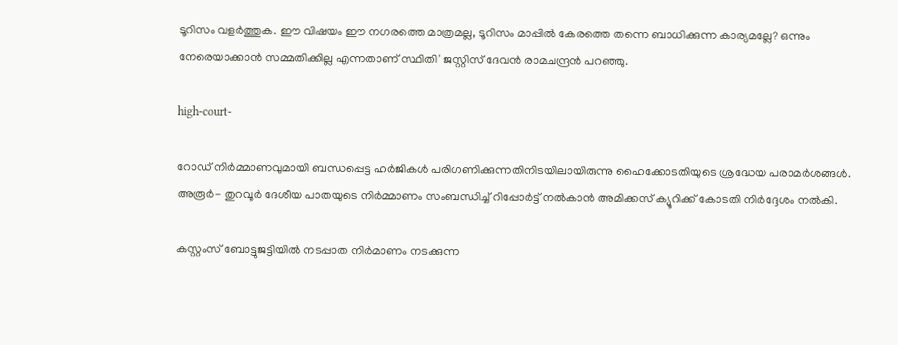ടൂറിസം വളർത്തുക. ഈ വിഷയം ഈ നഗരത്തെ മാത്രമല്ല, ടൂറിസം മാപ്പില്‍ കേരത്തെ തന്നെ ബാധിക്കുന്ന കാര്യമല്ലേ? ഒന്നും നേരെയാക്കാന്‍ സമ്മതിക്കില്ല എന്നതാണ് സ്ഥിതി' ജസ്റ്റിസ് ദേവന്‍ രാമചന്ദ്രന്‍ പറഞ്ഞു.

high-court-

റോഡ് നിർമ്മാണവുമായി ബന്ധപ്പെട്ട ഹർജികള്‍ പരിഗണിക്കുന്നതിനിടയിലായിരുന്നു ഹൈക്കോടതിയുടെ ശ്രദ്ധേയ പരാമർശങ്ങള്‍. അരൂർ- തുറവൂർ ദേശീയ പാതയുടെ നിർമ്മാണം സംബന്ധിച്ച് റിപ്പോർട്ട് നൽകാൻ അമിക്കസ് ക്യൂറിക്ക് കോടതി നിർദ്ദേശം നൽകി.

കസ്റ്റംസ് ബോട്ടുജട്ടിയില്‍ നടപ്പാത നിര്‍മാണം നടക്കുന്ന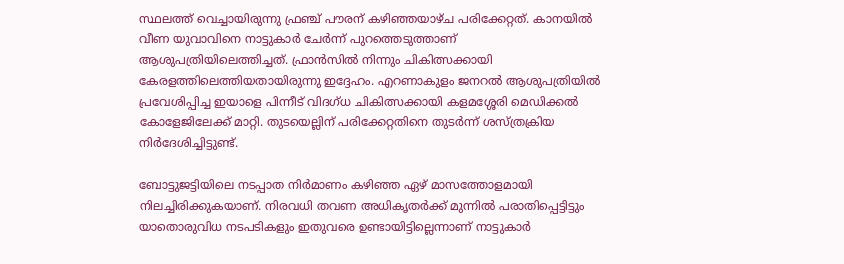സ്ഥലത്ത് വെച്ചായിരുന്നു ഫ്രഞ്ച് പൗരന് കഴിഞ്ഞയാഴ്ച പരിക്കേറ്റത്. കാനയില്‍ വീണ യുവാവിനെ നാട്ടുകാര്‍ ചേര്‍ന്ന് പുറത്തെടുത്താണ് ആശുപത്രിയിലെത്തിച്ചത്. ഫ്രാന്‍സില്‍ നിന്നും ചികിത്സക്കായി കേരളത്തിലെത്തിയതായിരുന്നു ഇദ്ദേഹം. എറണാകുളം ജനറല്‍ ആശുപത്രിയില്‍ പ്രവേശിപ്പിച്ച ഇയാളെ പിന്നീട് വിദഗ്ധ ചികിത്സക്കായി കളമശ്ശേരി മെഡിക്കല്‍ കോളേജിലേക്ക് മാറ്റി. തുടയെല്ലിന് പരിക്കേറ്റതിനെ തുടർന്ന് ശസ്ത്രക്രിയ നിര്‍ദേശിച്ചിട്ടുണ്ട്.

ബോട്ടുജട്ടിയിലെ നടപ്പാത നിര്‍മാണം കഴിഞ്ഞ ഏഴ് മാസത്തോളമായി നിലച്ചിരിക്കുകയാണ്. നിരവധി തവണ അധികൃതർക്ക് മുന്നില്‍ പരാതിപ്പെട്ടിട്ടും യാതൊരുവിധ നടപടികളും ഇതുവരെ ഉണ്ടായിട്ടില്ലെന്നാണ് നാട്ടുകാർ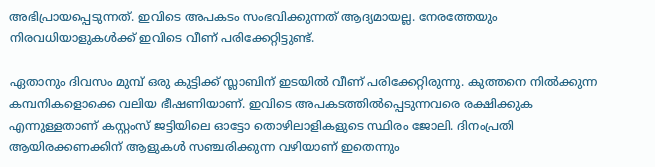അഭിപ്രായപ്പെടുന്നത്. ഇവിടെ അപകടം സംഭവിക്കുന്നത് ആദ്യമായല്ല. നേരത്തേയും നിരവധിയാളുകള്‍ക്ക് ഇവിടെ വീണ് പരിക്കേറ്റിട്ടുണ്ട്.

ഏതാനും ദിവസം മുമ്പ് ഒരു കുട്ടിക്ക് സ്ലാബിന് ഇടയില്‍ വീണ് പരിക്കേറ്റിരുന്നു. കുത്തനെ നില്‍ക്കുന്ന കമ്പനികളൊക്കെ വലിയ ഭീഷണിയാണ്. ഇവിടെ അപകടത്തില്‍പ്പെടുന്നവരെ രക്ഷിക്കുക എന്നുള്ളതാണ് കസ്റ്റംസ് ജട്ടിയിലെ ഓട്ടോ തൊഴിലാളികളുടെ സ്ഥിരം ജോലി. ദിനംപ്രതി ആയിരക്കണക്കിന് ആളുകള്‍ സഞ്ചരിക്കുന്ന വഴിയാണ് ഇതെന്നും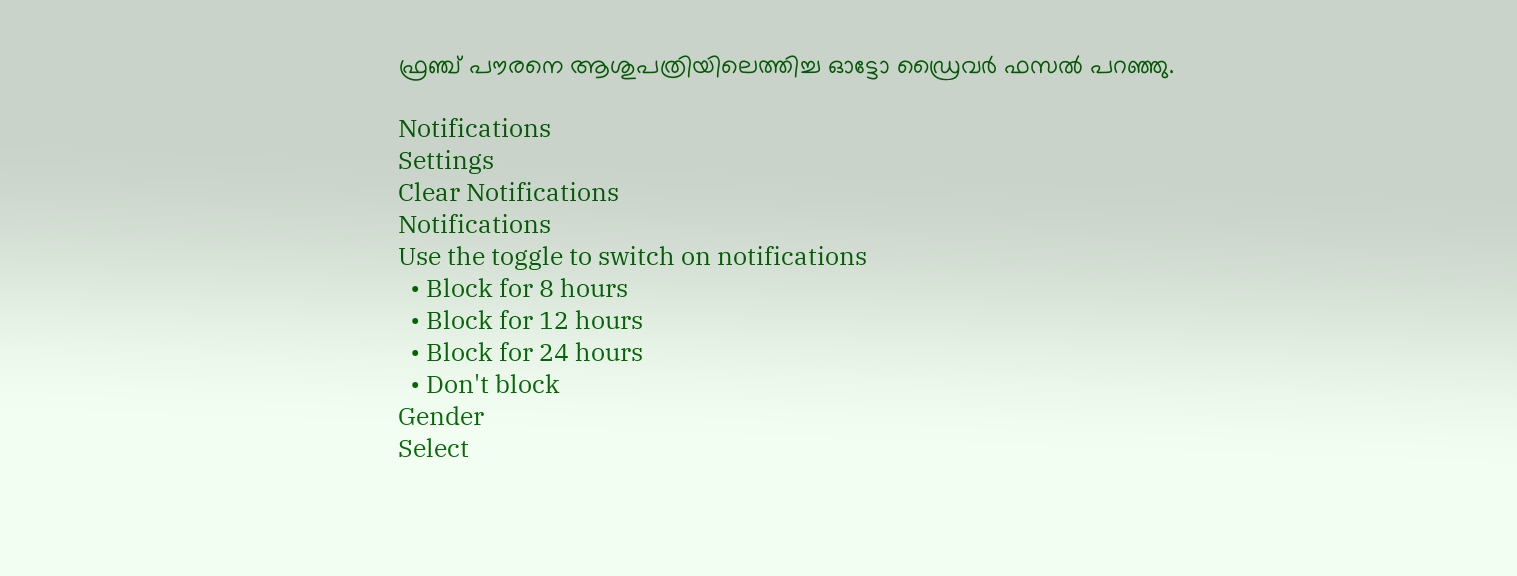ഫ്രഞ്ച് പൗരനെ ആശുപത്രിയിലെത്തിച്ച ഓട്ടോ ഡ്രൈവർ ഫസല്‍ പറഞ്ഞു.

Notifications
Settings
Clear Notifications
Notifications
Use the toggle to switch on notifications
  • Block for 8 hours
  • Block for 12 hours
  • Block for 24 hours
  • Don't block
Gender
Select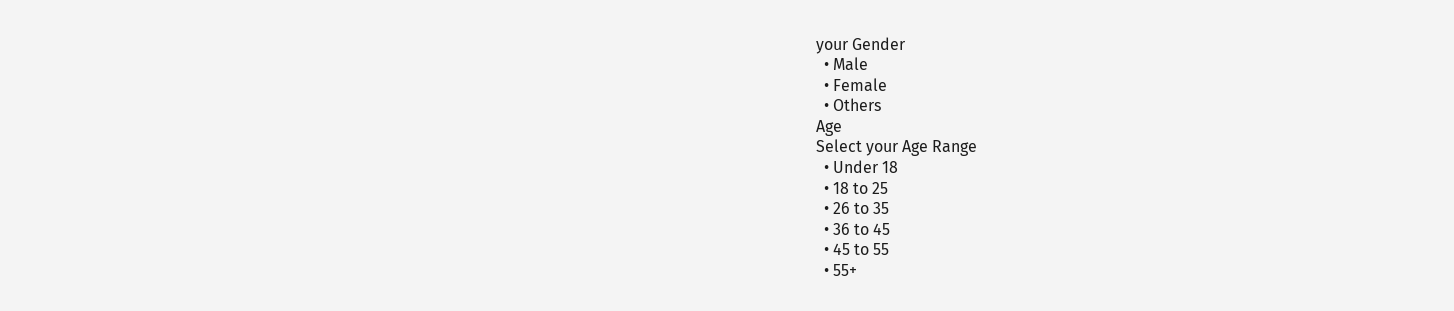your Gender
  • Male
  • Female
  • Others
Age
Select your Age Range
  • Under 18
  • 18 to 25
  • 26 to 35
  • 36 to 45
  • 45 to 55
  • 55+